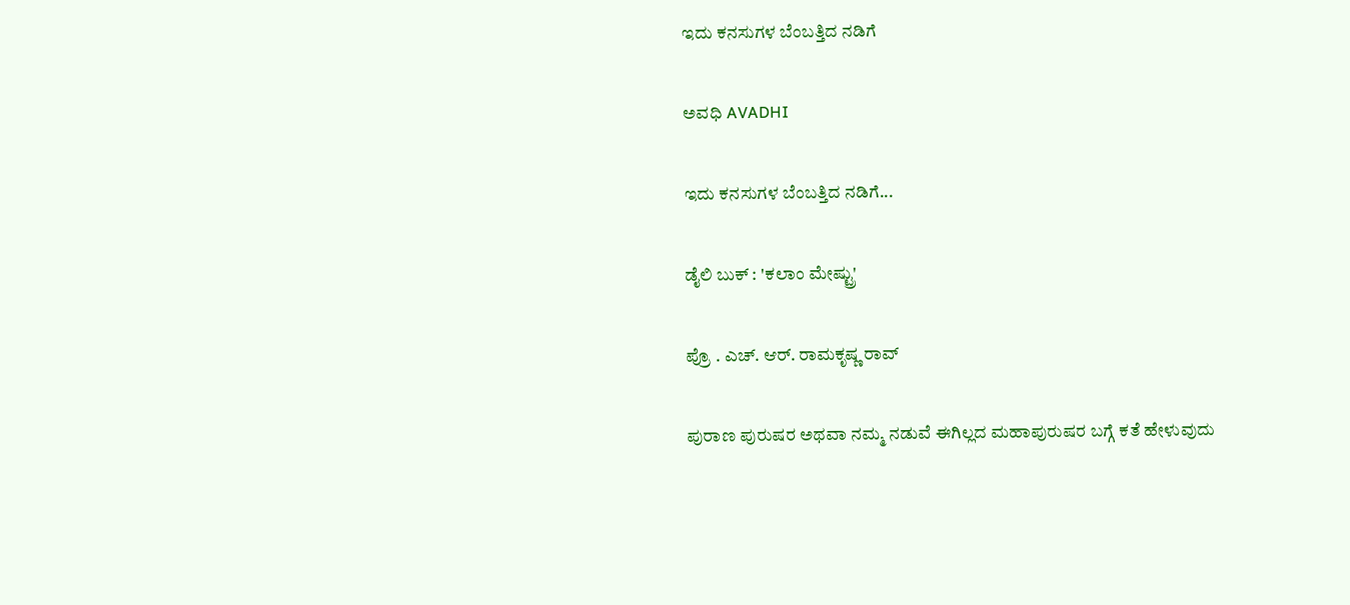ಇದು ಕನಸುಗಳ ಬೆಂಬತ್ತಿದ ನಡಿಗೆ‍

ಅವಧಿ AVADHI

ಇದು ಕನಸುಗಳ ಬೆಂಬತ್ತಿದ ನಡಿಗೆ...

ಡೈಲಿ ಬುಕ್ : 'ಕಲಾಂ ಮೇಷ್ಟ್ರು'

ಪ್ರೊ . ಎಚ್. ಆರ್. ರಾಮಕೃಷ್ಣ ರಾವ್

ಪುರಾಣ ಪುರುಷರ ಅಥವಾ ನಮ್ಮ ನಡುವೆ ಈಗಿಲ್ಲದ ಮಹಾಪುರುಷರ ಬಗ್ಗೆ ಕತೆ ಹೇಳುವುದು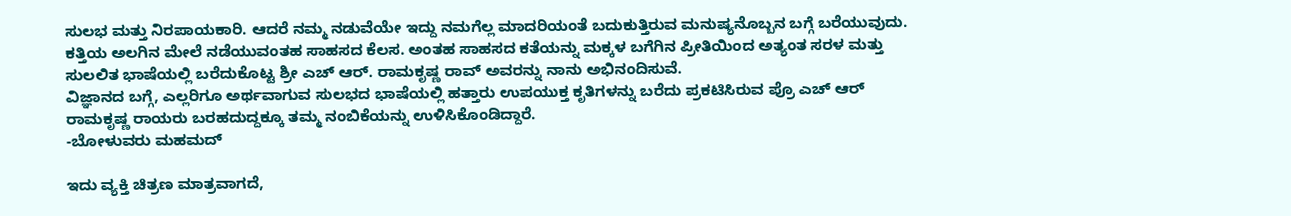ಸುಲಭ ಮತ್ತು ನಿರಪಾಯಕಾರಿ. ಆದರೆ ನಮ್ಮ ನಡುವೆಯೇ ಇದ್ದು ನಮಗೆಲ್ಲ ಮಾದರಿಯಂತೆ ಬದುಕುತ್ತಿರುವ ಮನುಷ್ಯನೊಬ್ಬನ ಬಗ್ಗೆ ಬರೆಯುವುದು. ಕತ್ತಿಯ ಅಲಗಿನ ಮೇಲೆ ನಡೆಯುವಂತಹ ಸಾಹಸದ ಕೆಲಸ. ಅಂತಹ ಸಾಹಸದ ಕತೆಯನ್ನು ಮಕ್ಕಳ ಬಗೆಗಿನ ಪ್ರೀತಿಯಿಂದ ಅತ್ಯಂತ ಸರಳ ಮತ್ತು ಸುಲಲಿತ ಭಾಷೆಯಲ್ಲಿ ಬರೆದುಕೊಟ್ಟ ಶ್ರೀ ಎಚ್ ಆರ್. ರಾಮಕೃಷ್ಣ ರಾವ್ ಅವರನ್ನು ನಾನು ಅಭಿನಂದಿಸುವೆ.
ವಿಜ್ಞಾನದ ಬಗ್ಗೆ, ಎಲ್ಲರಿಗೂ ಅರ್ಥವಾಗುವ ಸುಲಭದ ಭಾಷೆಯಲ್ಲಿ ಹತ್ತಾರು ಉಪಯುಕ್ತ ಕೃತಿಗಳನ್ನು ಬರೆದು ಪ್ರಕಟಿಸಿರುವ ಪ್ರೊ ಎಚ್ ಆರ್ ರಾಮಕೃಷ್ಣ ರಾಯರು ಬರಹದುದ್ದಕ್ಕೂ ತಮ್ಮ ನಂಬಿಕೆಯನ್ನು ಉಳಿಸಿಕೊಂಡಿದ್ದಾರೆ.
-ಬೋಳುವರು ಮಹಮದ್

ಇದು ವ್ಯಕ್ತಿ ಚಿತ್ರಣ ಮಾತ್ರವಾಗದೆ,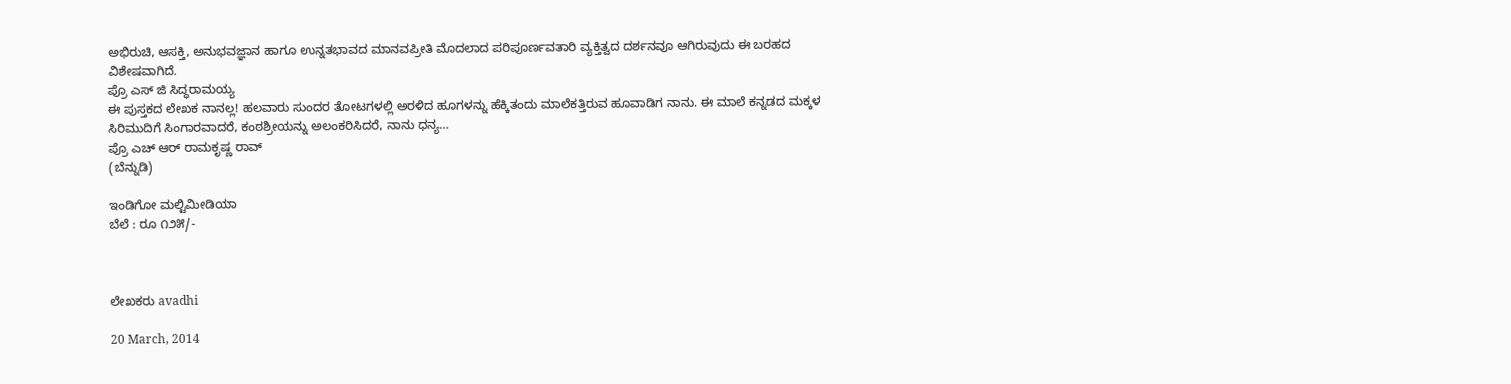ಅಭಿರುಚಿ, ಆಸಕ್ತಿ, ಅನುಭವಜ್ಞಾನ ಹಾಗೂ ಉನ್ನತಭಾವದ ಮಾನವಪ್ರೀತಿ ಮೊದಲಾದ ಪರಿಪೂರ್ಣವತಾರಿ ವ್ಯಕ್ತಿತ್ವದ ದರ್ಶನವೂ ಆಗಿರುವುದು ಈ ಬರಹದ ವಿಶೇಷವಾಗಿದೆ.
ಪ್ರೊ ಎಸ್ ಜಿ ಸಿದ್ಧರಾಮಯ್ಯ
ಈ ಪುಸ್ತಕದ ಲೇಖಕ ನಾನಲ್ಲ! ಹಲವಾರು ಸುಂದರ ತೋಟಗಳಲ್ಲಿ ಅರಳಿದ ಹೂಗಳನ್ನು ಹೆಕ್ಕಿತಂದು ಮಾಲೆಕತ್ತಿರುವ ಹೂವಾಡಿಗ ನಾನು. ಈ ಮಾಲೆ ಕನ್ನಡದ ಮಕ್ಕಳ ಸಿರಿಮುದಿಗೆ ಸಿಂಗಾರವಾದರೆ, ಕಂಠಶ್ರೀಯನ್ನು ಅಲಂಕರಿಸಿದರೆ, ನಾನು ಧನ್ಯ…
ಪ್ರೊ ಎಚ್ ಆರ್ ರಾಮಕೃಷ್ಣ ರಾವ್
(ಬೆನ್ನುಡಿ)

ಇಂಡಿಗೋ ಮಲ್ಟಿಮೀಡಿಯಾ
ಬೆಲೆ : ರೂ ೧೨೫/-



ಲೇಖಕರು avadhi

20 March, 2014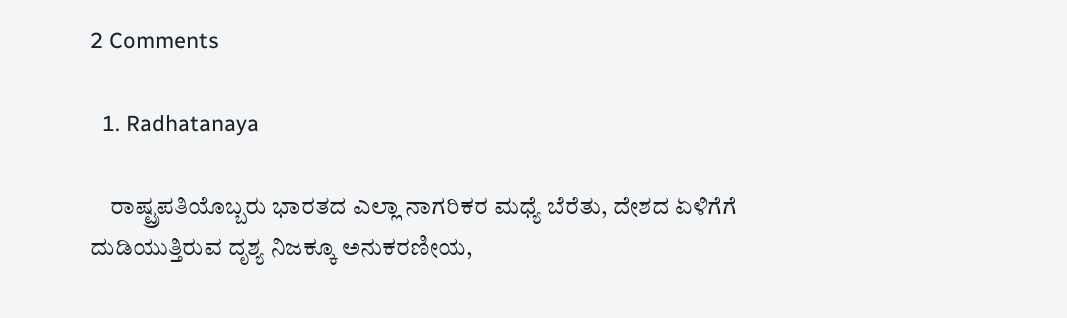2 Comments

  1. Radhatanaya

    ರಾಷ್ಟ್ರಪತಿಯೊಬ್ಬರು ಭಾರತದ ಎಲ್ಲಾ ನಾಗರಿಕರ ಮಧ್ಯೆ ಬೆರೆತು, ದೇಶದ ಏಳಿಗೆಗೆ ದುಡಿಯುತ್ತಿರುವ ದೃಶ್ಯ ನಿಜಕ್ಕೂ ಅನುಕರಣೀಯ,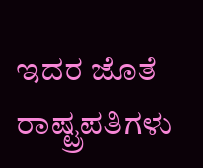ಇದರ ಜೊತೆ ರಾಷ್ಟ್ರಪತಿಗಳು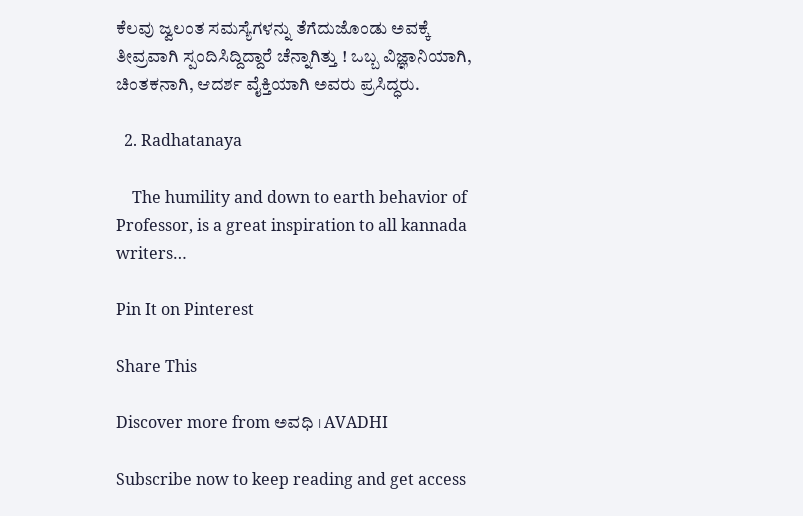ಕೆಲವು ಜ್ವಲಂತ ಸಮಸ್ಯೆಗಳನ್ನು ತೆಗೆದುಜೊಂಡು ಅವಕ್ಕೆ ತೀವ್ರವಾಗಿ ಸ್ಪಂದಿಸಿದ್ದಿದ್ದಾರೆ ಚೆನ್ನಾಗಿತ್ತು ! ಒಬ್ಬ ವಿಜ್ಞಾನಿಯಾಗಿ, ಚಿಂತಕನಾಗಿ, ಆದರ್ಶ ವೈಕ್ತಿಯಾಗಿ ಅವರು ಪ್ರಸಿದ್ಧರು.

  2. Radhatanaya

    The humility and down to earth behavior of Professor, is a great inspiration to all kannada writers…

Pin It on Pinterest

Share This

Discover more from ಅವಧಿ । AVADHI

Subscribe now to keep reading and get access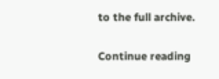to the full archive.

Continue reading